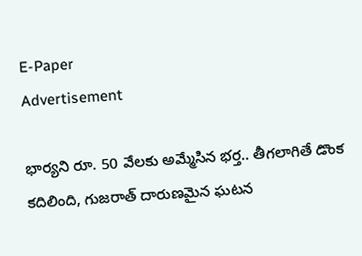E-Paper
Advertisement

భార్యని రూ. 50 వేలకు అమ్మేసిన భర్త.. తీగలాగితే డొంక కదిలింది, గుజరాత్ దారుణమైన ఘటన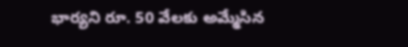భార్యని రూ. 50 వేలకు అమ్మేసిన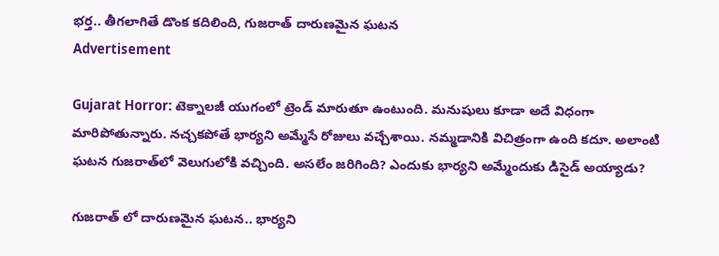భర్త.. తీగలాగితే డొంక కదిలింది, గుజరాత్ దారుణమైన ఘటన
Advertisement

Gujarat Horror: టెక్నాలజీ యుగంలో ట్రెండ్ మారుతూ ఉంటుంది. మనుషులు కూడా అదే విధంగా మారిపోతున్నారు. నచ్చకపోతే భార్యని అమ్మేసే రోజులు వచ్చేశాయి. నమ్మడానికి విచిత్రంగా ఉంది కదూ. అలాంటి ఘటన గుజరాత్‌లో వెలుగులోకి వచ్చింది. అసలేం జరిగింది? ఎందుకు భార్యని అమ్మేందుకు డిసైడ్ అయ్యాడు?

గుజరాత్ లో దారుణమైన ఘటన.. భార్యని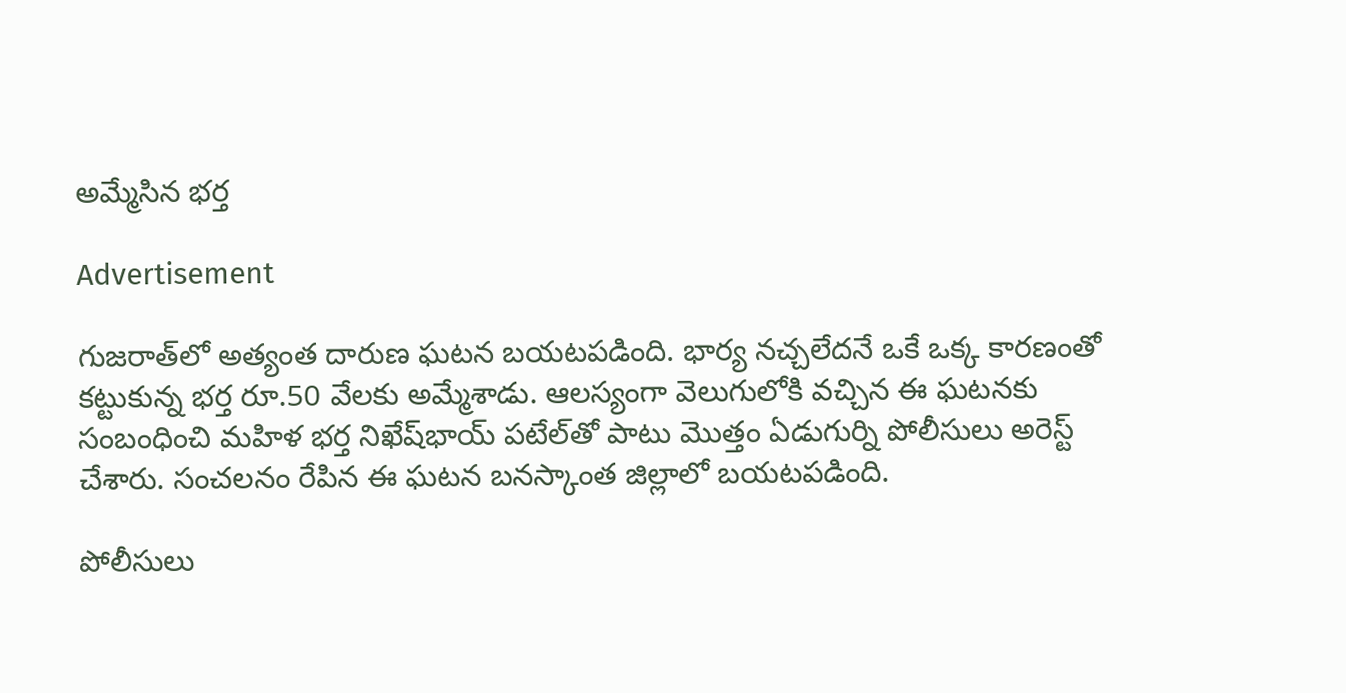అమ్మేసిన భర్త

Advertisement

గుజరాత్‌లో అత్యంత దారుణ ఘటన బయటపడింది. భార్య నచ్చలేదనే ఒకే ఒక్క కారణంతో కట్టుకున్న భర్త రూ.50 వేలకు అమ్మేశాడు. ఆలస్యంగా వెలుగులోకి వచ్చిన ఈ ఘటనకు సంబంధించి మహిళ భర్త నిఖేష్‌భాయ్ పటేల్‌తో పాటు మొత్తం ఏడుగుర్ని పోలీసులు అరెస్ట్ చేశారు. సంచలనం రేపిన ఈ ఘటన బనస్కాంత జిల్లాలో బయటపడింది.

పోలీసులు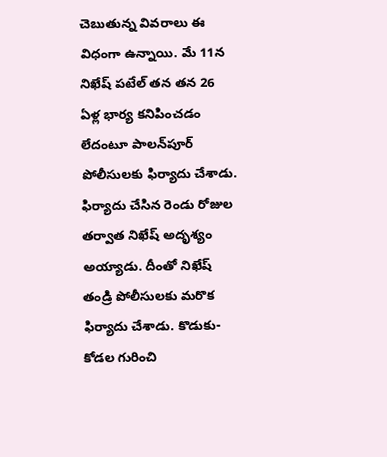చెబుతున్న వివరాలు ఈ విధంగా ఉన్నాయి. మే 11న నిఖేష్ పటేల్ తన తన 26 ఏళ్ల భార్య కనిపించడం లేదంటూ పాలన్‌పూర్ పోలీసులకు ఫిర్యాదు చేశాడు. ఫిర్యాదు చేసిన రెండు రోజుల తర్వాత నిఖేష్ అదృశ్యం అయ్యాడు. దీంతో నిఖేష్ తండ్రి పోలీసులకు మరొక ఫిర్యాదు చేశాడు. కొడుకు-కోడల గురించి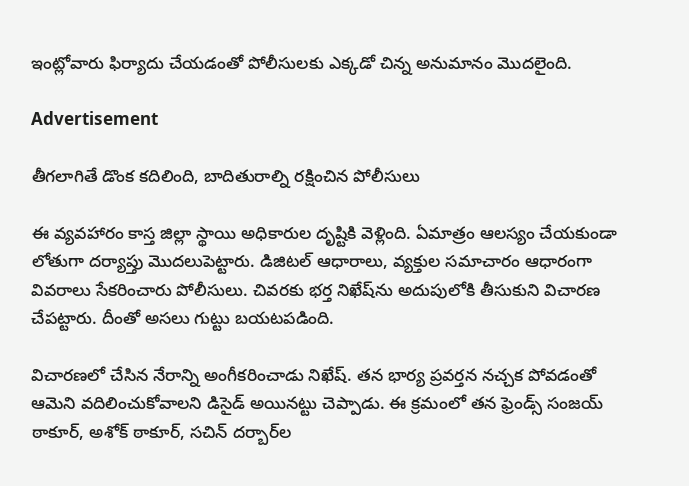ఇంట్లోవారు ఫిర్యాదు చేయడంతో పోలీసులకు ఎక్కడో చిన్న అనుమానం మొదలైంది.

Advertisement

తీగలాగితే డొంక కదిలింది, బాదితురాల్ని రక్షించిన పోలీసులు

ఈ వ్యవహారం కాస్త జిల్లా స్థాయి అధికారుల దృష్టికి వెళ్లింది. ఏమాత్రం ఆలస్యం చేయకుండా లోతుగా దర్యాప్తు మొదలుపెట్టారు. డిజిటల్ ఆధారాలు, వ్యక్తుల సమాచారం ఆధారంగా వివరాలు సేకరించారు పోలీసులు. చివరకు భర్త నిఖేష్‌ను అదుపులోకి తీసుకుని విచారణ చేపట్టారు. దీంతో అసలు గుట్టు బయటపడింది.

విచారణలో చేసిన నేరాన్ని అంగీకరించాడు నిఖేష్. తన భార్య ప్రవర్తన నచ్చక పోవడంతో ఆమెని వదిలించుకోవాలని డిసైడ్ అయినట్టు చెప్పాడు. ఈ క్రమంలో తన ఫ్రెండ్స్ సంజయ్ ఠాకూర్, అశోక్ ఠాకూర్, సచిన్ దర్బార్‌ల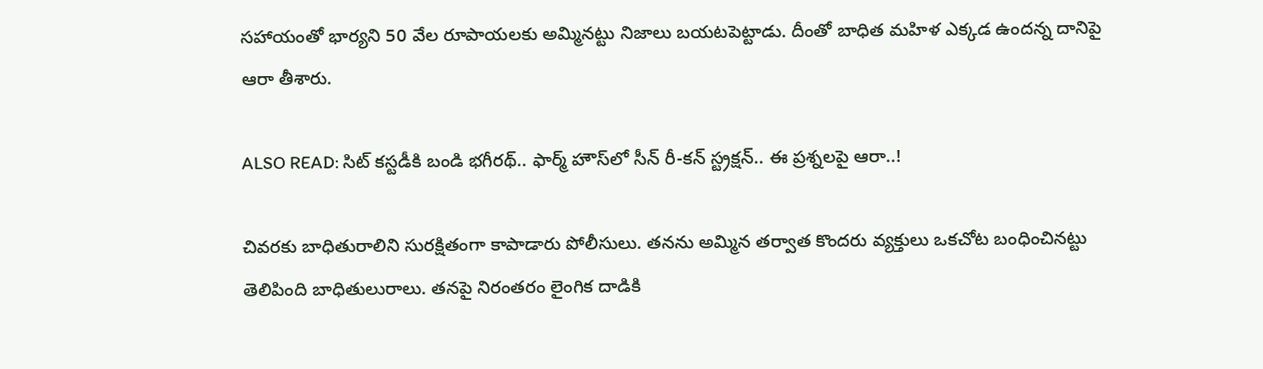సహాయంతో భార్యని 50 వేల రూపాయలకు అమ్మినట్టు నిజాలు బయటపెట్టాడు. దీంతో బాధిత మహిళ ఎక్కడ ఉందన్న దానిపై ఆరా తీశారు.

ALSO READ: సిట్ కస్టడీకి బండి భగీరథ్.. ఫార్మ్ హౌస్‌లో సీన్ రీ-కన్‌ స్ట్రక్షన్.. ఈ ప్రశ్నలపై ఆరా..!

చివరకు బాధితురాలిని సురక్షితంగా కాపాడారు పోలీసులు. తనను అమ్మిన తర్వాత కొందరు వ్యక్తులు ఒకచోట బంధించినట్టు తెలిపింది బాధితులురాలు. తనపై నిరంతరం లైంగిక దాడికి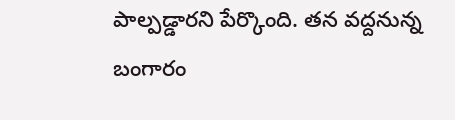పాల్పడ్డారని పేర్కొంది. తన వద్దనున్న బంగారం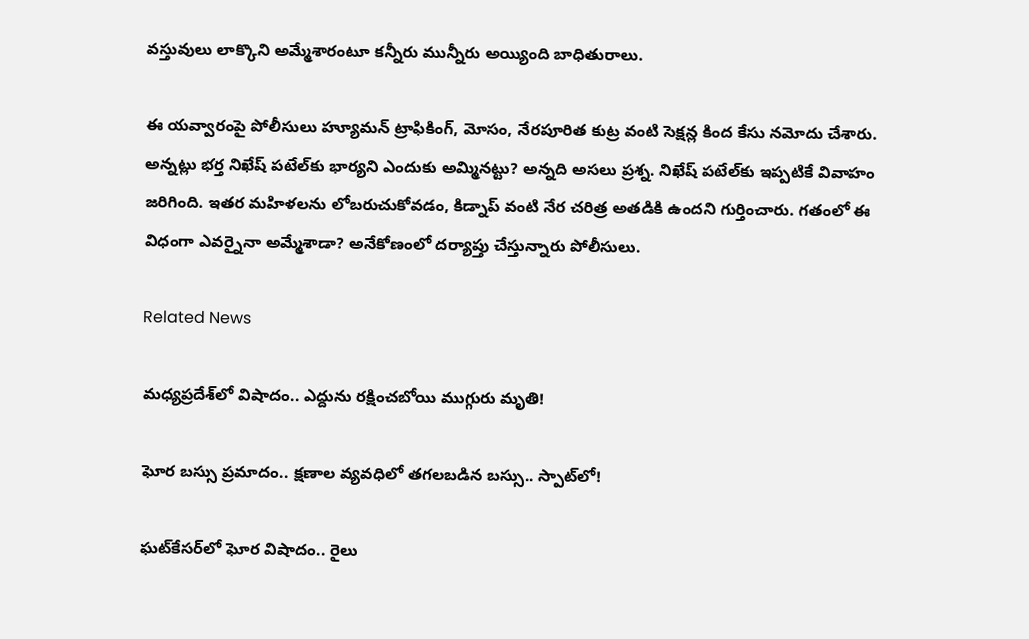వస్తువులు లాక్కొని అమ్మేశారంటూ కన్నీరు మున్నీరు అయ్యింది బాధితురాలు.

ఈ యవ్వారంపై పోలీసులు హ్యూమన్ ట్రాఫికింగ్, మోసం, నేరపూరిత కుట్ర వంటి సెక్షన్ల కింద కేసు నమోదు చేశారు. అన్నట్లు భర్త నిఖేష్ పటేల్‌కు భార్యని ఎందుకు అమ్మినట్టు? అన్నది అసలు ప్రశ్న. నిఖేష్ పటేల్‌కు ఇప్పటికే వివాహం జరిగింది. ఇతర మహిళలను లోబరుచుకోవడం, కిడ్నాప్ వంటి నేర చరిత్ర అతడికి ఉందని గుర్తించారు. గతంలో ఈ విధంగా ఎవర్నైనా అమ్మేశాడా? అనేకోణంలో దర్యాప్తు చేస్తున్నారు పోలీసులు.

Related News

మధ్యప్రదేశ్‌లో విషాదం.. ఎద్దును రక్షించబోయి ముగ్గురు మృతి!

ఘోర బస్సు ప్రమాదం.. క్షణాల వ్యవధిలో తగలబడిన బస్సు.. స్పాట్‌లో!

ఘట్‌కేసర్‌లో ఘోర విషాదం.. రైలు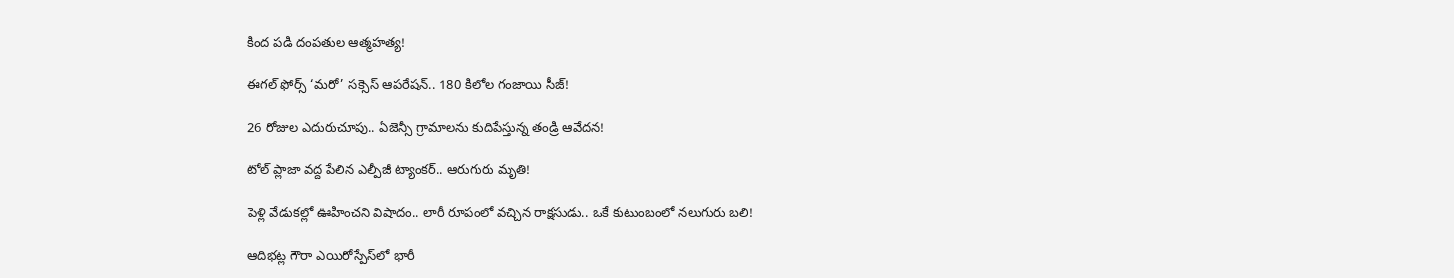కింద పడి దంపతుల ఆత్మహత్య!

ఈగల్ ఫోర్స్ ‘మరో’ సక్సెస్ ఆపరేషన్.. 180 కిలోల గంజాయి సీజ్!

26 రోజుల ఎదురుచూపు.. ఏజెన్సీ గ్రామాలను కుదిపేస్తున్న తండ్రి ఆవేదన!

టోల్ ప్లాజా వద్ద పేలిన ఎల్పీజీ ట్యాంకర్.. ఆరుగురు మృతి!

పెళ్లి వేడుకల్లో ఊహించని విషాదం.. లారీ రూపంలో వచ్చిన రాక్షసుడు.. ఒకే కుటుంబంలో నలుగురు బలి!

ఆదిభట్ల గౌరా ఎయిరోస్పేస్‌లో భారీ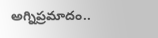అగ్నిప్రమాదం..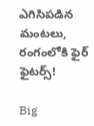ఎగిసిపడిన మంటలు, రంగంలోకి ఫైర్ ఫైటర్స్!

Big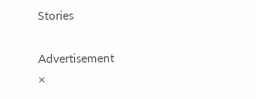Stories

Advertisement
×